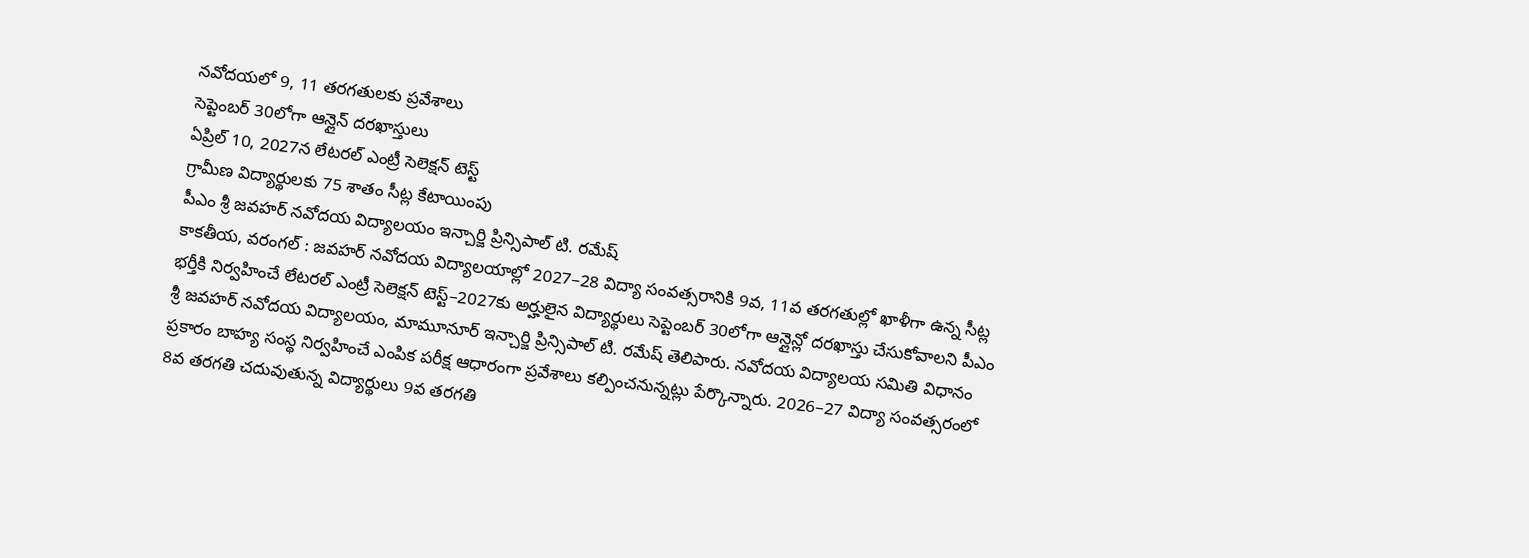నవోదయలో 9, 11 తరగతులకు ప్రవేశాలు
సెప్టెంబర్ 30లోగా ఆన్లైన్ దరఖాస్తులు
ఏప్రిల్ 10, 2027న లేటరల్ ఎంట్రీ సెలెక్షన్ టెస్ట్
గ్రామీణ విద్యార్థులకు 75 శాతం సీట్ల కేటాయింపు
పీఎం శ్రీ జవహర్ నవోదయ విద్యాలయం ఇన్చార్జి ప్రిన్సిపాల్ టి. రమేష్
కాకతీయ, వరంగల్ : జవహర్ నవోదయ విద్యాలయాల్లో 2027–28 విద్యా సంవత్సరానికి 9వ, 11వ తరగతుల్లో ఖాళీగా ఉన్న సీట్ల భర్తీకి నిర్వహించే లేటరల్ ఎంట్రీ సెలెక్షన్ టెస్ట్–2027కు అర్హులైన విద్యార్థులు సెప్టెంబర్ 30లోగా ఆన్లైన్లో దరఖాస్తు చేసుకోవాలని పీఎం శ్రీ జవహర్ నవోదయ విద్యాలయం, మామూనూర్ ఇన్చార్జి ప్రిన్సిపాల్ టి. రమేష్ తెలిపారు. నవోదయ విద్యాలయ సమితి విధానం ప్రకారం బాహ్య సంస్థ నిర్వహించే ఎంపిక పరీక్ష ఆధారంగా ప్రవేశాలు కల్పించనున్నట్లు పేర్కొన్నారు. 2026–27 విద్యా సంవత్సరంలో 8వ తరగతి చదువుతున్న విద్యార్థులు 9వ తరగతి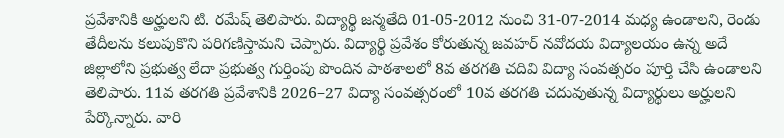ప్రవేశానికి అర్హులని టి. రమేష్ తెలిపారు. విద్యార్థి జన్మతేది 01-05-2012 నుంచి 31-07-2014 మధ్య ఉండాలని, రెండు తేదీలను కలుపుకొని పరిగణిస్తామని చెప్పారు. విద్యార్థి ప్రవేశం కోరుతున్న జవహర్ నవోదయ విద్యాలయం ఉన్న అదే జిల్లాలోని ప్రభుత్వ లేదా ప్రభుత్వ గుర్తింపు పొందిన పాఠశాలలో 8వ తరగతి చదివి విద్యా సంవత్సరం పూర్తి చేసి ఉండాలని తెలిపారు. 11వ తరగతి ప్రవేశానికి 2026–27 విద్యా సంవత్సరంలో 10వ తరగతి చదువుతున్న విద్యార్థులు అర్హులని పేర్కొన్నారు. వారి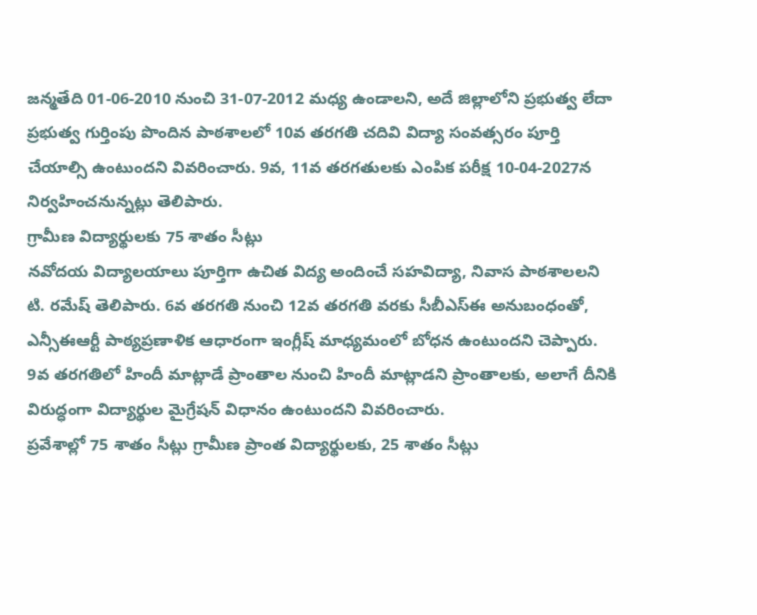జన్మతేది 01-06-2010 నుంచి 31-07-2012 మధ్య ఉండాలని, అదే జిల్లాలోని ప్రభుత్వ లేదా ప్రభుత్వ గుర్తింపు పొందిన పాఠశాలలో 10వ తరగతి చదివి విద్యా సంవత్సరం పూర్తి చేయాల్సి ఉంటుందని వివరించారు. 9వ, 11వ తరగతులకు ఎంపిక పరీక్ష 10-04-2027న నిర్వహించనున్నట్లు తెలిపారు.
గ్రామీణ విద్యార్థులకు 75 శాతం సీట్లు
నవోదయ విద్యాలయాలు పూర్తిగా ఉచిత విద్య అందించే సహవిద్యా, నివాస పాఠశాలలని టి. రమేష్ తెలిపారు. 6వ తరగతి నుంచి 12వ తరగతి వరకు సీబీఎస్ఈ అనుబంధంతో, ఎన్సీఈఆర్టీ పాఠ్యప్రణాళిక ఆధారంగా ఇంగ్లీష్ మాధ్యమంలో బోధన ఉంటుందని చెప్పారు. 9వ తరగతిలో హిందీ మాట్లాడే ప్రాంతాల నుంచి హిందీ మాట్లాడని ప్రాంతాలకు, అలాగే దీనికి విరుద్ధంగా విద్యార్థుల మైగ్రేషన్ విధానం ఉంటుందని వివరించారు.
ప్రవేశాల్లో 75 శాతం సీట్లు గ్రామీణ ప్రాంత విద్యార్థులకు, 25 శాతం సీట్లు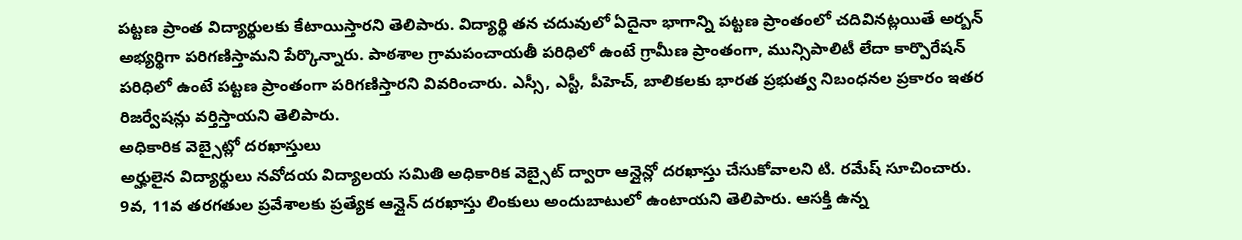పట్టణ ప్రాంత విద్యార్థులకు కేటాయిస్తారని తెలిపారు. విద్యార్థి తన చదువులో ఏదైనా భాగాన్ని పట్టణ ప్రాంతంలో చదివినట్లయితే అర్బన్ అభ్యర్థిగా పరిగణిస్తామని పేర్కొన్నారు. పాఠశాల గ్రామపంచాయతీ పరిధిలో ఉంటే గ్రామీణ ప్రాంతంగా, మున్సిపాలిటీ లేదా కార్పొరేషన్ పరిధిలో ఉంటే పట్టణ ప్రాంతంగా పరిగణిస్తారని వివరించారు. ఎస్సీ, ఎస్టీ, పీహెచ్, బాలికలకు భారత ప్రభుత్వ నిబంధనల ప్రకారం ఇతర రిజర్వేషన్లు వర్తిస్తాయని తెలిపారు.
అధికారిక వెబ్సైట్లో దరఖాస్తులు
అర్హులైన విద్యార్థులు నవోదయ విద్యాలయ సమితి అధికారిక వెబ్సైట్ ద్వారా ఆన్లైన్లో దరఖాస్తు చేసుకోవాలని టి. రమేష్ సూచించారు. 9వ, 11వ తరగతుల ప్రవేశాలకు ప్రత్యేక ఆన్లైన్ దరఖాస్తు లింకులు అందుబాటులో ఉంటాయని తెలిపారు. ఆసక్తి ఉన్న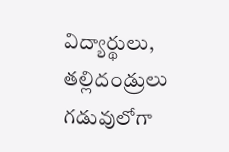విద్యార్థులు, తల్లిదండ్రులు గడువులోగా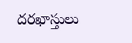దరఖాస్తులు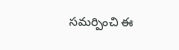సమర్పించి ఈ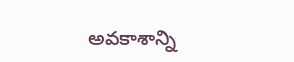అవకాశాన్ని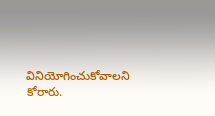వినియోగించుకోవాలని కోరారు.